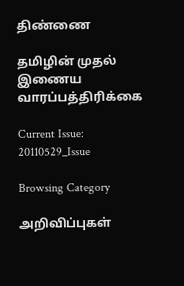திண்ணை

தமிழின் முதல் இணைய வாரப்பத்திரிக்கை

Current Issue: 20110529_Issue

Browsing Category

அறிவிப்புகள்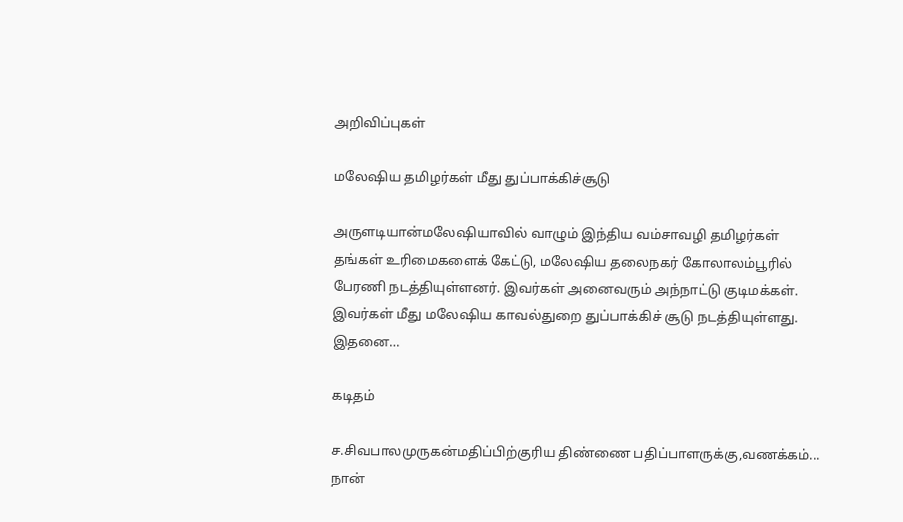அறிவிப்புகள்

மலேஷிய தமிழர்கள் மீது துப்பாக்கிச்சூடு

அருளடியான்மலேஷியாவில் வாழும் இந்திய வம்சாவழி தமிழர்கள் தங்கள் உரிமைகளைக் கேட்டு, மலேஷிய தலைநகர் கோலாலம்பூரில் பேரணி நடத்தியுள்ளனர். இவர்கள் அனைவரும் அந்நாட்டு குடிமக்கள். இவர்கள் மீது மலேஷிய காவல்துறை துப்பாக்கிச் சூடு நடத்தியுள்ளது. இதனை…

கடிதம்

ச.சிவபாலமுருகன்மதிப்பிற்குரிய திண்ணை பதிப்பாளருக்கு,வணக்கம்... நான்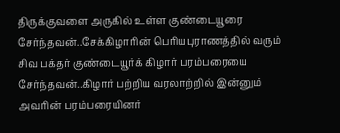திருக்குவளை அருகில் உள்ள குண்டையூரை சேர்ந்தவன்..சேக்கிழாரின் பெரியபுராணத்தில் வரும் சிவ பக்தர் குண்டையூர்க் கிழார் பரம்பரையை சேர்ந்தவன்..கிழார் பற்றிய வரலாற்றில் இன்னும் அவரின் பரம்பரையினர்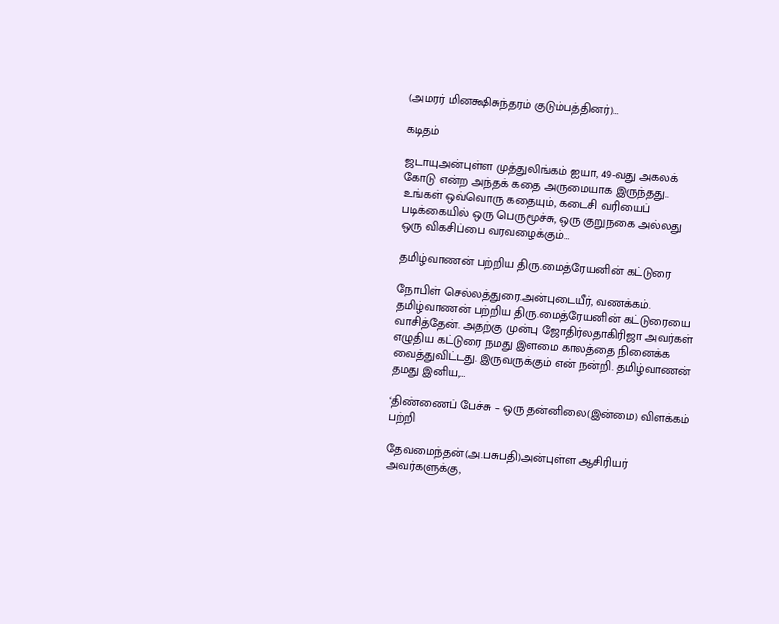(அமரர் மினக்ஷிசுந்தரம் குடும்பத்தினர்)…

கடிதம்

ஜடாயுஅன்புள்ள முத்துலிங்கம் ஐயா, 49-வது அகலக் கோடு என்ற அந்தக் கதை அருமையாக இருந்தது.. உங்கள் ஒவ்வொரு கதையும், கடைசி வரியைப் படிக்கையில் ஒரு பெருமூச்சு, ஒரு குறுநகை அல்லது ஒரு விகசிப்பை வரவழைக்கும்…

தமிழ்வாணன் பற்றிய திரு.மைத்ரேயனின் கட்டுரை

நோபிள் செல்லத்துரை.அன்புடையீர், வணக்கம். தமிழ்வாணன் பற்றிய திரு.மைத்ரேயனின் கட்டுரையை வாசித்தேன். அதற்கு முன்பு ஜோதிர்லதாகிரிஜா அவர்கள் எழுதிய கட்டுரை நமது இளமை காலத்தை நினைக்க வைத்துவிட்டது. இருவருக்கும் என் நன்றி. தமிழ்வாணன் தமது இனிய,…

‘திண்ணைப் பேச்சு – ஒரு தன்னிலை(இன்மை) விளக்கம் பற்றி

தேவமைந்தன்(அ.பசுபதி)அன்புள்ள ஆசிரியர் அவர்களுக்கு,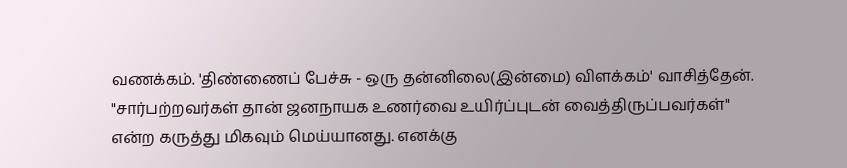வணக்கம். 'திண்ணைப் பேச்சு - ஒரு தன்னிலை(இன்மை) விளக்கம்' வாசித்தேன். "சார்பற்றவர்கள் தான் ஜனநாயக உணர்வை உயிர்ப்புடன் வைத்திருப்பவர்கள்" என்ற கருத்து மிகவும் மெய்யானது. எனக்கு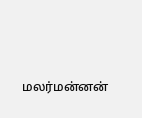மலர்மன்னன்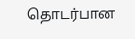தொடர்பான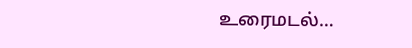உரைமடல்…